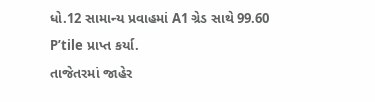ધો.12 સામાન્ય પ્રવાહમાં A1 ગ્રેડ સાથે 99.60 P’tile પ્રાપ્ત કર્યા.
તાજેતરમાં જાહેર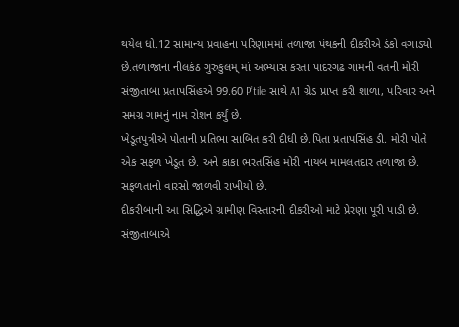થયેલ ધો.12 સામાન્ય પ્રવાહના પરિણામમાં તળાજા પંથકની દીકરીએ ડંકો વગાડ્યો છે.તળાજાના નીલકંઠ ગુરુકુલમ્ માં અભ્યાસ કરતા પાદરગઢ ગામની વતની મોરી સંજીતાબા પ્રતાપસિંહએ 99.60 P’tile સાથે A1 ગ્રેડ પ્રાપ્ત કરી શાળા, પરિવાર અને સમગ્ર ગામનું નામ રોશન કર્યું છે.
ખેડૂતપુત્રીએ પોતાની પ્રતિભા સાબિત કરી દીધી છે.પિતા પ્રતાપસિંહ ડી. મોરી પોતે એક સફળ ખેડૂત છે. અને કાકા ભરતસિંહ મોરી નાયબ મામલતદાર તળાજા છે. સફળતાનો વારસો જાળવી રાખીયો છે.
દીકરીબાની આ સિદ્ધિએ ગ્રામીણ વિસ્તારની દીકરીઓ માટે પ્રેરણા પૂરી પાડી છે.
સંજીતાબાએ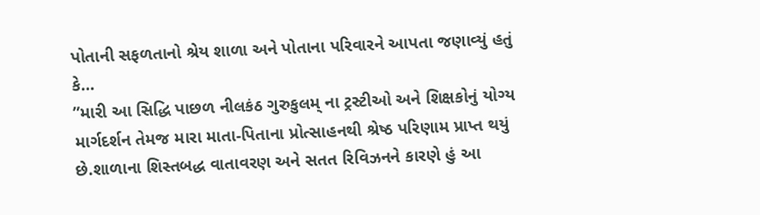પોતાની સફળતાનો શ્રેય શાળા અને પોતાના પરિવારને આપતા જણાવ્યું હતું કે…
”મારી આ સિદ્ધિ પાછળ નીલકંઠ ગુરુકુલમ્ ના ટ્રસ્ટીઓ અને શિક્ષકોનું યોગ્ય માર્ગદર્શન તેમજ મારા માતા-પિતાના પ્રોત્સાહનથી શ્રેષ્ઠ પરિણામ પ્રાપ્ત થયું છે.શાળાના શિસ્તબદ્ધ વાતાવરણ અને સતત રિવિઝનને કારણે હું આ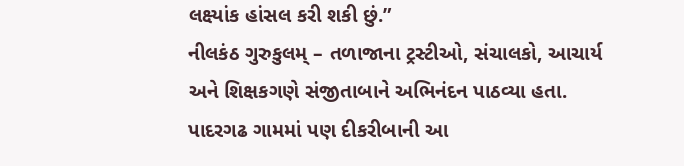લક્ષ્યાંક હાંસલ કરી શકી છું.”
નીલકંઠ ગુરુકુલમ્ – તળાજાના ટ્રસ્ટીઓ, સંચાલકો, આચાર્ય અને શિક્ષકગણે સંજીતાબાને અભિનંદન પાઠવ્યા હતા.
પાદરગઢ ગામમાં પણ દીકરીબાની આ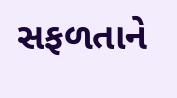સફળતાને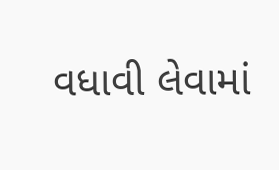વધાવી લેવામાં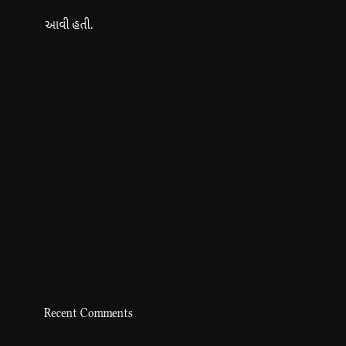આવી હતી.


















Recent Comments